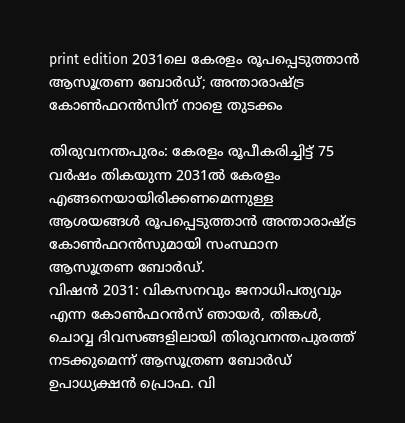print edition 2031ലെ കേരളം രൂപപ്പെടുത്താൻ ആസൂത്രണ ബോർഡ്; അന്താരാഷ്ട്ര കോൺഫറൻസിന് നാളെ തുടക്കം

തിരുവനന്തപുരം: കേരളം രൂപീകരിച്ചിട്ട് 75 വർഷം തികയുന്ന 2031ൽ കേരളം എങ്ങനെയായിരിക്കണമെന്നുള്ള ആശയങ്ങൾ രൂപപ്പെടുത്താൻ അന്താരാഷ്ട്ര കോൺഫറൻസുമായി സംസ്ഥാന ആസൂത്രണ ബോർഡ്.
വിഷൻ 2031: വികസനവും ജനാധിപത്യവും എന്ന കോൺഫറൻസ് ഞായർ, തിങ്കൾ, ചൊവ്വ ദിവസങ്ങളിലായി തിരുവനന്തപുരത്ത് നടക്കുമെന്ന് ആസൂത്രണ ബോർഡ് ഉപാധ്യക്ഷൻ പ്രൊഫ. വി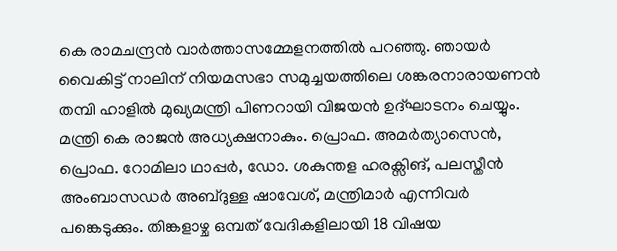കെ രാമചന്ദ്രൻ വാർത്താസമ്മേളനത്തിൽ പറഞ്ഞു. ഞായർ വൈകിട്ട് നാലിന് നിയമസഭാ സമുച്ചയത്തിലെ ശങ്കരനാരായണൻ തമ്പി ഹാളിൽ മുഖ്യമന്ത്രി പിണറായി വിജയൻ ഉദ്ഘാടനം ചെയ്യും.
മന്ത്രി കെ രാജൻ അധ്യക്ഷനാകും. പ്രൊഫ. അമർത്യാസെൻ, പ്രൊഫ. റോമിലാ ഥാപ്പർ, ഡോ. ശകുന്തള ഹരക്സിങ്, പലസ്തീൻ അംബാസഡർ അബ്ദുള്ള ഷാവേശ്, മന്ത്രിമാർ എന്നിവർ പങ്കെടുക്കും. തിങ്കളാഴ്ച ഒമ്പത് വേദികളിലായി 18 വിഷയ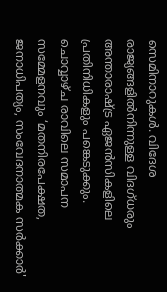സെമിനാറുകൾ. വിദേശ രാജ്യങ്ങളിൽനിന്നുള്ള വിദഗ്ധരും അന്താരാഷ്ട്ര ഏജൻസികളിലെ പ്രതിനിധികളും പങ്കെടുക്കും.
ചൊവ്വാഴ്ച രാവിലെ സമാപന സമ്മേളനവും ‘മതനിരപേക്ഷത, ജനാധിപത്യം, സംവേദനാത്മക സർക്കാർ'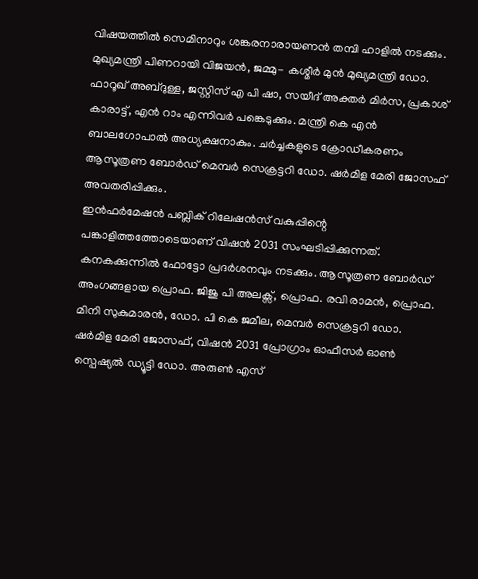വിഷയത്തിൽ സെമിനാറും ശങ്കരനാരായണൻ തമ്പി ഹാളിൽ നടക്കും.
മുഖ്യമന്ത്രി പിണറായി വിജയൻ, ജമ്മു- കശ്മീർ മുൻ മുഖ്യമന്ത്രി ഡോ. ഫാറൂഖ് അബ്ദുള്ള, ജസ്റ്റിസ് എ പി ഷാ, സയീദ് അക്തർ മിർസ, പ്രകാശ് കാരാട്ട്, എൻ റാം എന്നിവർ പങ്കെടുക്കും. മന്ത്രി കെ എൻ ബാലഗോപാൽ അധ്യക്ഷനാകും. ചർച്ചകളുടെ ക്രോഡീകരണം ആസൂത്രണ ബോർഡ് മെമ്പർ സെക്രട്ടറി ഡോ. ഷർമിള മേരി ജോസഫ് അവതരിപ്പിക്കും.
ഇൻഫർമേഷൻ പബ്ലിക് റിലേഷൻസ് വകുപ്പിന്റെ പങ്കാളിത്തത്തോടെയാണ് വിഷൻ 2031 സംഘടിപ്പിക്കുന്നത്. കനകക്കുന്നിൽ ഫോട്ടോ പ്രദർശനവും നടക്കും. ആസൂത്രണ ബോർഡ് അംഗങ്ങളായ പ്രൊഫ. ജിജു പി അലക്സ്, പ്രൊഫ. രവി രാമൻ, പ്രൊഫ. മിനി സുകുമാരൻ, ഡോ. പി കെ ജമീല, മെമ്പർ സെക്രട്ടറി ഡോ. ഷർമിള മേരി ജോസഫ്, വിഷൻ 2031 പ്രോഗ്രാം ഓഫീസർ ഓൺ സ്പെഷ്യൽ ഡ്യൂട്ടി ഡോ. അരുൺ എസ്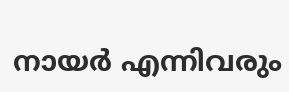നായർ എന്നിവരും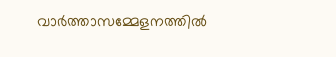വാർത്താസമ്മേളനത്തിൽ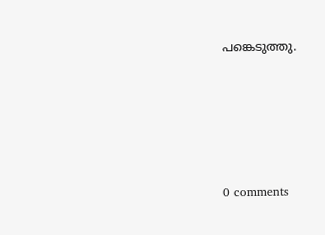പങ്കെടുത്തു.










0 comments